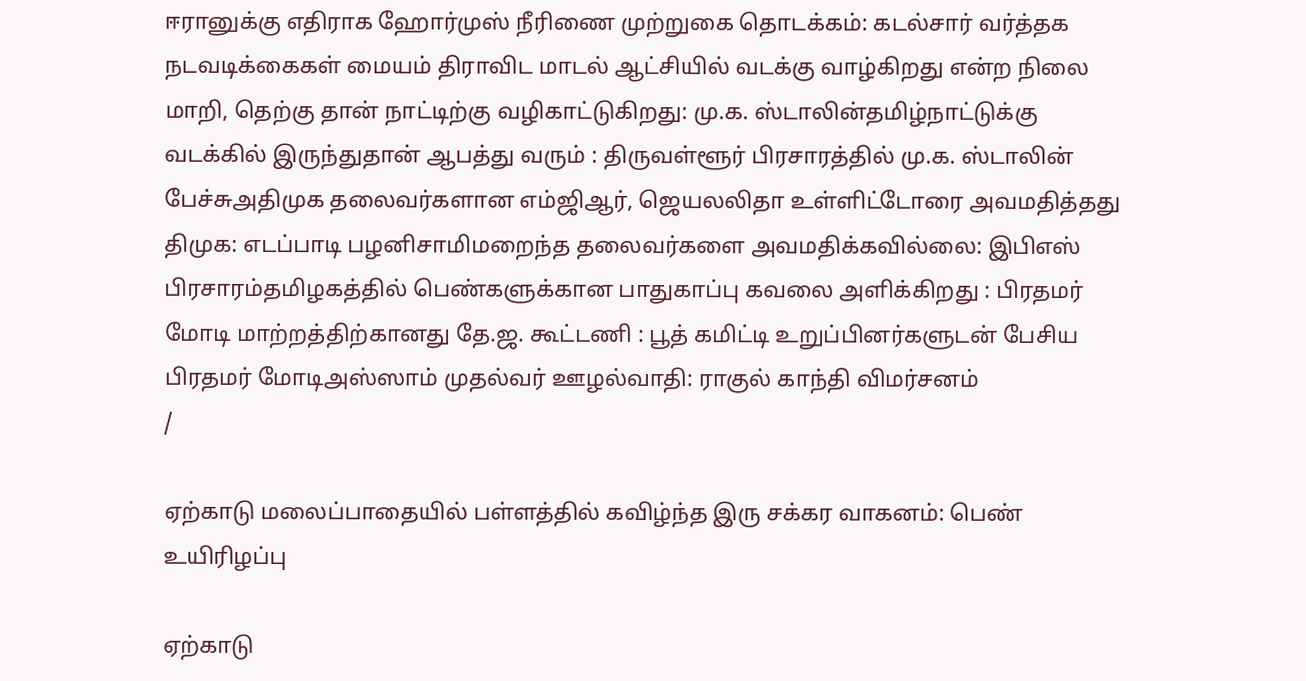ஈரானுக்கு எதிராக ஹோர்முஸ் நீரிணை முற்றுகை தொடக்கம்: கடல்சார் வர்த்தக நடவடிக்கைகள் மையம் திராவிட மாடல் ஆட்சியில் வடக்கு வாழ்கிறது என்ற நிலை மாறி, தெற்கு தான் நாட்டிற்கு வழிகாட்டுகிறது: மு.க. ஸ்டாலின்தமிழ்நாட்டுக்கு வடக்கில் இருந்துதான் ஆபத்து வரும் : திருவள்ளூர் பிரசாரத்தில் மு.க. ஸ்டாலின் பேச்சுஅதிமுக தலைவர்களான எம்ஜிஆர், ஜெயலலிதா உள்ளிட்டோரை அவமதித்தது திமுக: எடப்பாடி பழனிசாமிமறைந்த தலைவர்களை அவமதிக்கவில்லை: இபிஎஸ் பிரசாரம்தமிழகத்தில் பெண்களுக்கான பாதுகாப்பு கவலை அளிக்கிறது : பிரதமர் மோடி மாற்றத்திற்கானது தே.ஜ. கூட்டணி : பூத் கமிட்டி உறுப்பினர்களுடன் பேசிய பிரதமர் மோடிஅஸ்ஸாம் முதல்வர் ஊழல்வாதி: ராகுல் காந்தி விமர்சனம்
/

ஏற்காடு மலைப்பாதையில் பள்ளத்தில் கவிழ்ந்த இரு சக்கர வாகனம்: பெண் உயிரிழப்பு

ஏற்காடு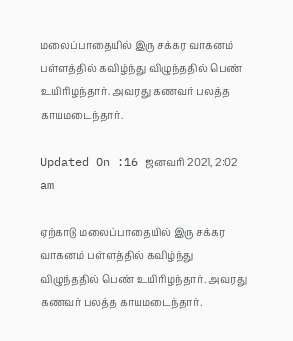மலைப்பாதையில் இரு சக்கர வாகனம் பள்ளத்தில் கவிழ்ந்து விழுந்ததில் பெண் உயிரிழந்தார். அவரது கணவர் பலத்த காயமடைந்தார்.

Updated On :16 ஜனவரி 2021, 2:02 am

ஏற்காடு மலைப்பாதையில் இரு சக்கர வாகனம் பள்ளத்தில் கவிழ்ந்து விழுந்ததில் பெண் உயிரிழந்தார். அவரது கணவர் பலத்த காயமடைந்தார்.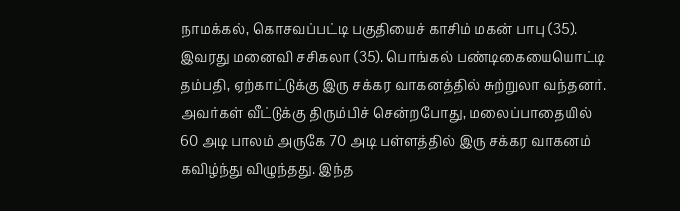நாமக்கல், கொசவப்பட்டி பகுதியைச் காசிம் மகன் பாபு (35). இவரது மனைவி சசிகலா (35). பொங்கல் பண்டிகையையொட்டி தம்பதி, ஏற்காட்டுக்கு இரு சக்கர வாகனத்தில் சுற்றுலா வந்தனர். அவர்கள் வீட்டுக்கு திரும்பிச் சென்றபோது, மலைப்பாதையில் 60 அடி பாலம் அருகே 70 அடி பள்ளத்தில் இரு சக்கர வாகனம் கவிழ்ந்து விழுந்தது. இந்த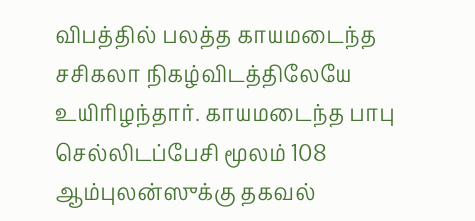விபத்தில் பலத்த காயமடைந்த சசிகலா நிகழ்விடத்திலேயே உயிரிழந்தார். காயமடைந்த பாபு செல்லிடப்பேசி மூலம் 108 ஆம்புலன்ஸுக்கு தகவல்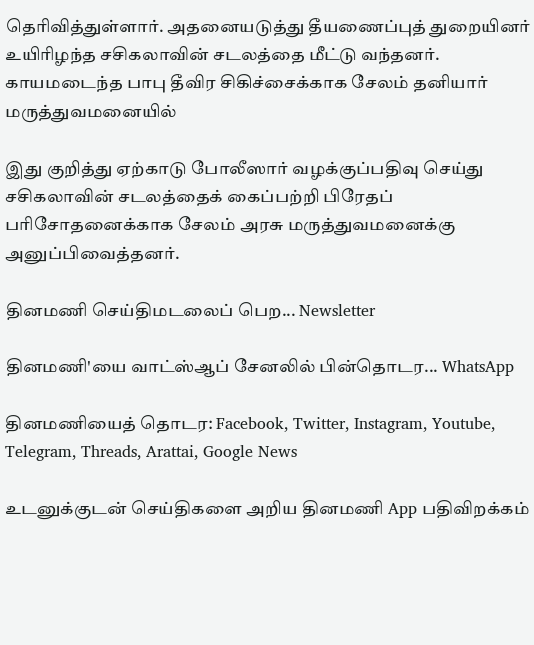தெரிவித்துள்ளார். அதனையடுத்து தீயணைப்புத் துறையினர் உயிரிழந்த சசிகலாவின் சடலத்தை மீட்டு வந்தனர். காயமடைந்த பாபு தீவிர சிகிச்சைக்காக சேலம் தனியார் மருத்துவமனையில்

இது குறித்து ஏற்காடு போலீஸார் வழக்குப்பதிவு செய்து சசிகலாவின் சடலத்தைக் கைப்பற்றி பிரேதப் பரிசோதனைக்காக சேலம் அரசு மருத்துவமனைக்கு அனுப்பிவைத்தனர்.

தினமணி செய்திமடலைப் பெற... Newsletter

தினமணி'யை வாட்ஸ்ஆப் சேனலில் பின்தொடர... WhatsApp

தினமணியைத் தொடர: Facebook, Twitter, Instagram, Youtube, Telegram, Threads, Arattai, Google News

உடனுக்குடன் செய்திகளை அறிய தினமணி App பதிவிறக்கம்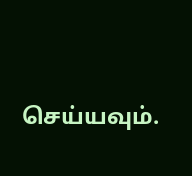செய்யவும்.